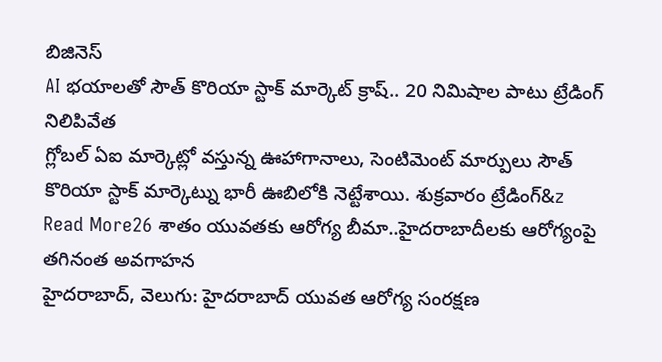బిజినెస్
AI భయాలతో సౌత్ కొరియా స్టాక్ మార్కెట్ క్రాష్.. 20 నిమిషాల పాటు ట్రేడింగ్ నిలిపివేత
గ్లోబల్ ఏఐ మార్కెట్లో వస్తున్న ఊహాగానాలు, సెంటిమెంట్ మార్పులు సౌత్ కొరియా స్టాక్ మార్కెట్ను భారీ ఊబిలోకి నెట్టేశాయి. శుక్రవారం ట్రేడింగ్&z
Read More26 శాతం యువతకు ఆరోగ్య బీమా..హైదరాబాదీలకు ఆరోగ్యంపై తగినంత అవగాహన
హైదరాబాద్, వెలుగు: హైదరాబాద్ యువత ఆరోగ్య సంరక్షణ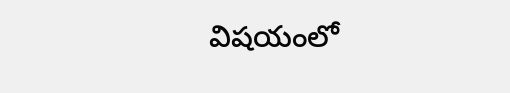విషయంలో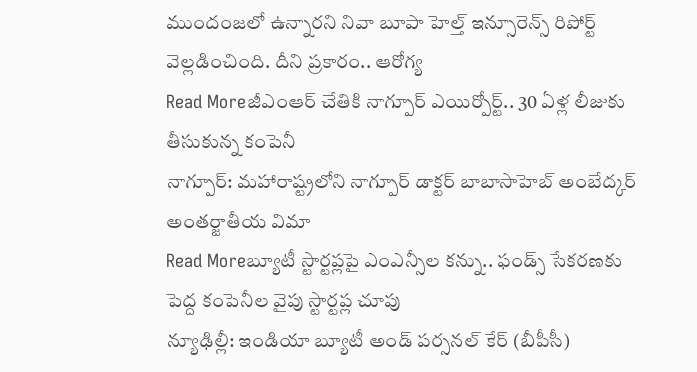ముందంజలో ఉన్నారని నివా బూపా హెల్త్ ఇన్సూరెన్స్ రిపోర్ట్ వెల్లడించింది. దీని ప్రకారం.. ఆరోగ్య
Read Moreజీఎంఆర్ చేతికి నాగ్పూర్ ఎయిర్పోర్ట్.. 30 ఏళ్ల లీజుకు తీసుకున్న కంపెనీ
నాగ్పూర్: మహారాష్ట్రలోని నాగ్పూర్ డాక్టర్ బాబాసాహెబ్ అంబేద్కర్ అంతర్జాతీయ విమా
Read Moreబ్యూటీ స్టార్టప్లపై ఎంఎన్సీల కన్ను.. ఫండ్స్ సేకరణకు పెద్ద కంపెనీల వైపు స్టార్టప్ల చూపు
న్యూఢిల్లీ: ఇండియా బ్యూటీ అండ్ పర్సనల్ కేర్ (బీపీసీ)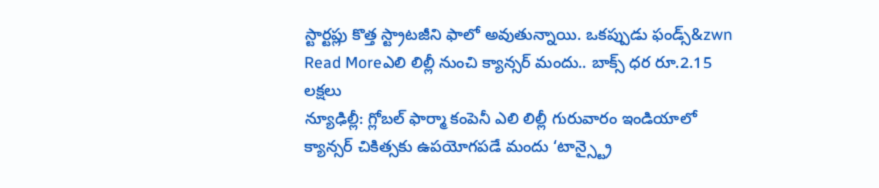స్టార్టప్లు కొత్త స్ట్రాటజీని ఫాలో అవుతున్నాయి. ఒకప్పుడు ఫండ్స్&zwn
Read Moreఎలి లిల్లీ నుంచి క్యాన్సర్ మందు.. బాక్స్ ధర రూ.2.15 లక్షలు
న్యూఢిల్లీ: గ్లోబల్ ఫార్మా కంపెనీ ఎలి లిల్లీ గురువారం ఇండియాలో క్యాన్సర్ చికిత్సకు ఉపయోగపడే మందు ‘టాన్స్ట్రై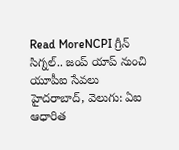Read MoreNCPI గ్రీన్ సిగ్నల్.. జంప్ యాప్ నుంచి యూపీఐ సేవలు
హైదరాబాద్, వెలుగు: ఏఐ ఆధారిత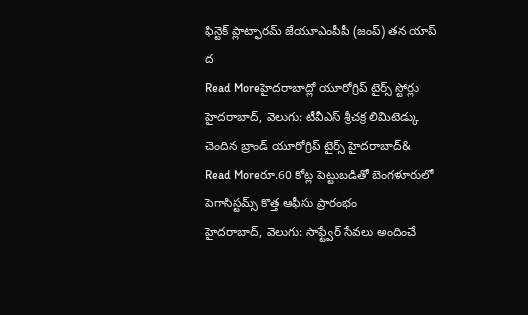ఫిన్టెక్ ప్లాట్ఫారమ్ జేయూఎంపీపీ (జంప్) తన యాప్ ద
Read Moreహైదరాబాద్లో యూరోగ్రిప్ టైర్స్ స్టోర్లు
హైదరాబాద్, వెలుగు: టీవీఎస్ శ్రీచక్ర లిమిటెడ్కు చెందిన బ్రాండ్ యూరోగ్రిప్ టైర్స్ హైదరాబాద్&
Read Moreరూ.60 కోట్ల పెట్టుబడితో బెంగళూరులో పెగాసిస్టమ్స్ కొత్త ఆఫీసు ప్రారంభం
హైదరాబాద్, వెలుగు: సాఫ్ట్వేర్ సేవలు అందించే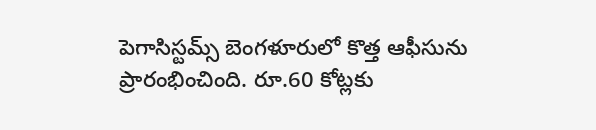పెగాసిస్టమ్స్ బెంగళూరులో కొత్త ఆఫీసును ప్రారంభించింది. రూ.60 కోట్లకు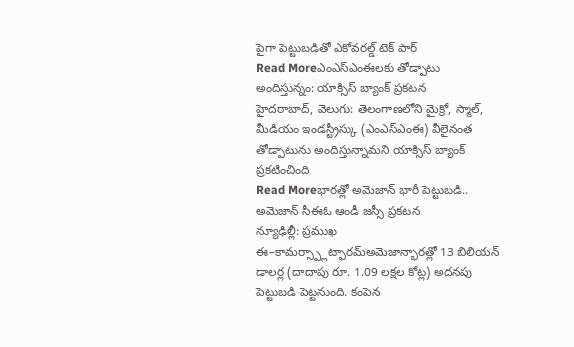పైగా పెట్టుబడితో ఎకోవరల్డ్ టెక్ పార్
Read Moreఎంఎస్ఎంఈలకు తోడ్పాటు అందిస్తున్నం: యాక్సిస్ బ్యాంక్ ప్రకటన
హైదరాబాద్, వెలుగు: తెలంగాణలోని మైక్రో, స్మాల్, మీడియం ఇండస్ట్రీస్కు (ఎంఎస్ఎంఈ) వీలైనంత తోడ్పాటును అందిస్తున్నామని యాక్సిస్ బ్యాంక్ ప్రకటించింది
Read Moreభారత్లో అమెజాన్ భారీ పెట్టుబడి.. అమెజాన్ సీఈఓ ఆండీ జస్సీ ప్రకటన
న్యూఢిల్లీ: ప్రముఖ ఈ–కామర్స్ప్లాట్ఫారమ్అమెజాన్భారత్లో 13 బిలియన్ డాలర్ల (దాదాపు రూ. 1.09 లక్షల కోట్ల) అదనపు పెట్టుబడి పెట్టనుంది. కంపెన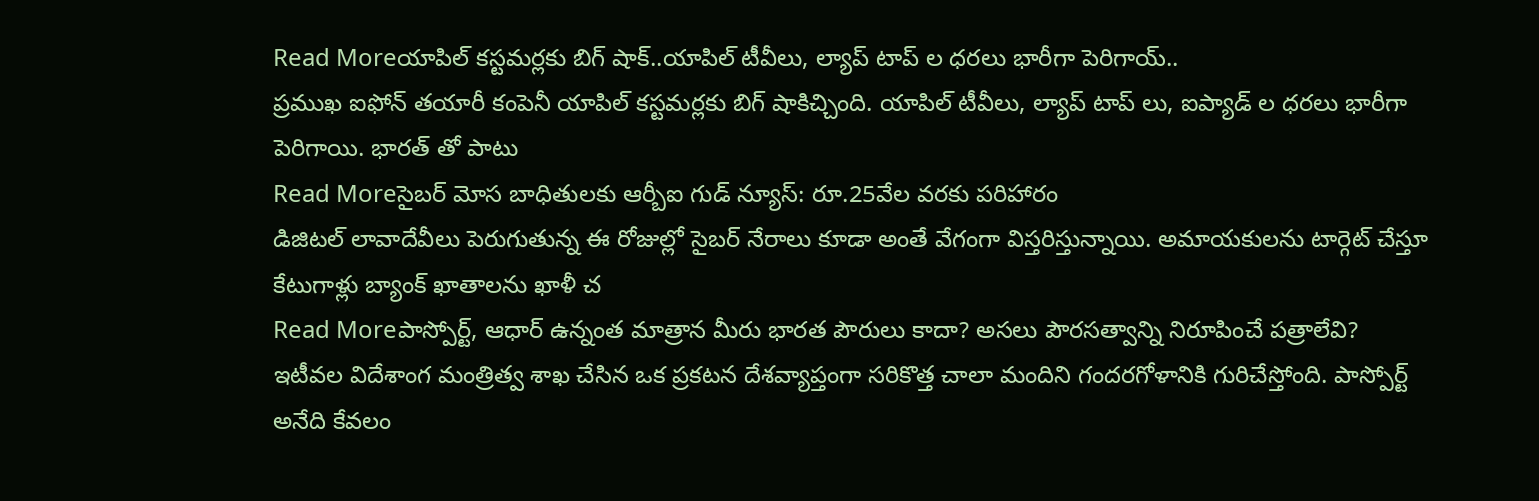Read Moreయాపిల్ కస్టమర్లకు బిగ్ షాక్..యాపిల్ టీవీలు, ల్యాప్ టాప్ ల ధరలు భారీగా పెరిగాయ్..
ప్రముఖ ఐఫోన్ తయారీ కంపెనీ యాపిల్ కస్టమర్లకు బిగ్ షాకిచ్చింది. యాపిల్ టీవీలు, ల్యాప్ టాప్ లు, ఐప్యాడ్ ల ధరలు భారీగా పెరిగాయి. భారత్ తో పాటు
Read Moreసైబర్ మోస బాధితులకు ఆర్బీఐ గుడ్ న్యూస్: రూ.25వేల వరకు పరిహారం
డిజిటల్ లావాదేవీలు పెరుగుతున్న ఈ రోజుల్లో సైబర్ నేరాలు కూడా అంతే వేగంగా విస్తరిస్తున్నాయి. అమాయకులను టార్గెట్ చేస్తూ కేటుగాళ్లు బ్యాంక్ ఖాతాలను ఖాళీ చ
Read Moreపాస్పోర్ట్, ఆధార్ ఉన్నంత మాత్రాన మీరు భారత పౌరులు కాదా? అసలు పౌరసత్వాన్ని నిరూపించే పత్రాలేవి?
ఇటీవల విదేశాంగ మంత్రిత్వ శాఖ చేసిన ఒక ప్రకటన దేశవ్యాప్తంగా సరికొత్త చాలా మందిని గందరగోళానికి గురిచేస్తోంది. పాస్పోర్ట్ అనేది కేవలం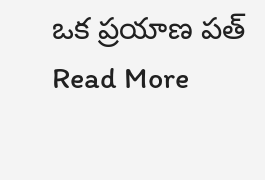ఒక ప్రయాణ పత్
Read More